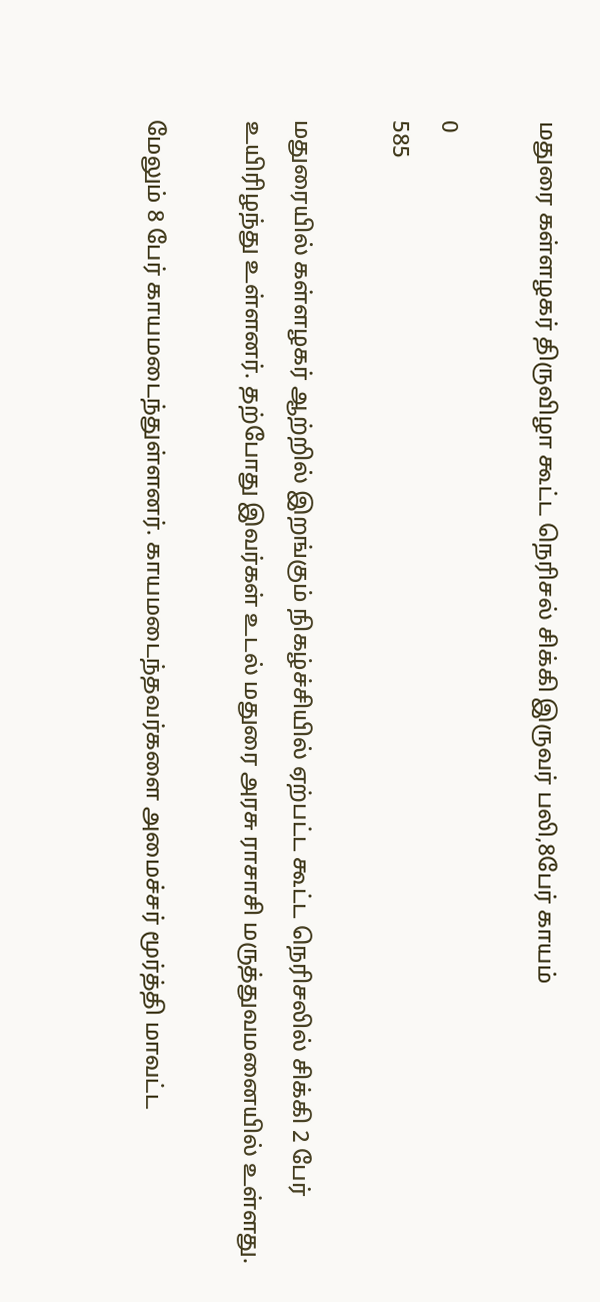மதுரை கள்ளழகர் திருவிழா கூட்ட நெரிசல் சிக்கி இருவர் பலி,8பேர் காயம்

0
585

மதுரையில் கள்ளழகர் ஆற்றில் இறங்கும் நிகழ்ச்சியில் ஏற்பட்ட கூட்ட நெரிசலில் சிக்கி 2 பேர் உயிரிழந்து உள்ளனர். தற்போது இவர்கள் உடல் மதுரை அரசு ராசாசி மருத்துவமனையில் உள்ளது.

மேலும் 8 பேர் காயமடைந்துள்ளனர். காயமடைந்தவர்களை அமைச்சர் மூர்த்தி மாவட்ட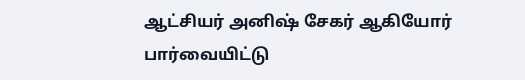ஆட்சியர் அனிஷ் சேகர் ஆகியோர் பார்வையிட்டு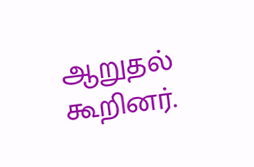ஆறுதல் கூறினர்.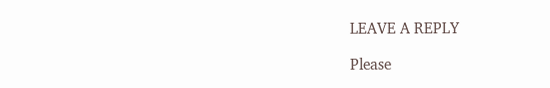LEAVE A REPLY

Please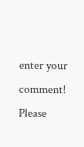enter your comment!
Please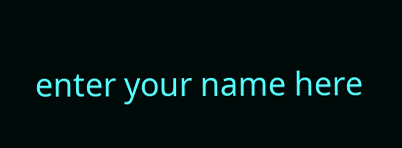enter your name here